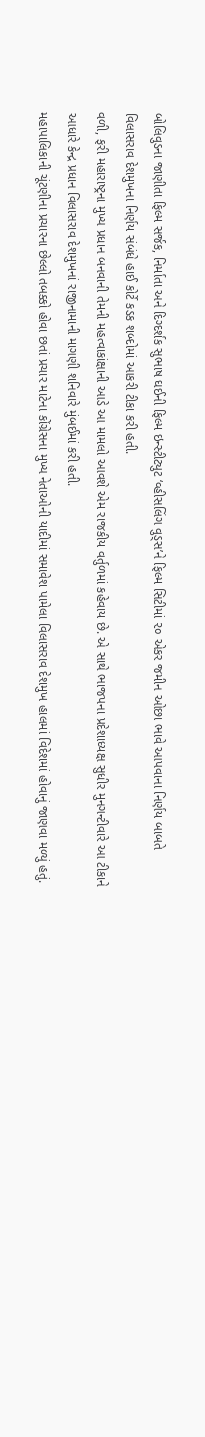બોલિવુડના જાણીતા ફિલ્મ સર્જક, નિર્માતા અને દિગ્દર્શક સુભાષ ઘઈની ફિલ્મ ઇન્સ્ટીટ્યુટ ‘વ્હીસલિંગ વુડ્સ’ને ફિલ્મ સિટીમાં ૨૦ એકર જમીન ઓછા ભાવે આપવાના નિર્ણય બાબતે વિલાસરાવ દેશમુખના નિર્ણય સંબંધે હાઈ કોર્ટે કડક શબ્દોમાં આકરી ટીકા કરી હતી.
વળી, ફરી મહારાષ્ટ્રના મુખ્ય પ્રધાન બનવાની તેમની મહત્વાકાંક્ષાની આડે આ મામલો આવશે એમ રાજકીય વર્તુળમાં કહેવાય છે. એ સાથે ભાજપના પ્રદેશાધ્યક્ષ સુધીર મુનગન્ટીવારે આ ટીકાને આધારે કેન્દ્ર પ્રધાન વિલાસરાવ દેશમુખનાં રાજીનામાની માગણી શનિવારે મુંબઈમાં કરી હતી.
મહાપાલિકાની ચૂંટણીના પ્રચારના છેલ્લો તબક્કો હોવા છતાં પ્રચાર માટેના કોંગ્રેસના મુખ્ય નેતાઓની યાદીમાં સમાવેશ પામેલા વિલાસરાવ દેશમુખ હાલમાં વિદેશમાં હોવાનું જાણવા મળ્યું હતું.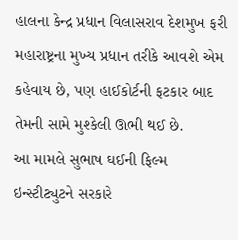હાલના કેન્દ્ર પ્રધાન વિલાસરાવ દેશમુખ ફરી મહારાષ્ટ્રના મુખ્ય પ્રધાન તરીકે આવશે એમ કહેવાય છે, પણ હાઈકોર્ટની ફટકાર બાદ તેમની સામે મુશ્કેલી ઊભી થઈ છે.
આ મામલે સુભાષ ઘઈની ફિલ્મ ઇન્સ્ટીટ્યુટને સરકારે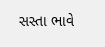સસ્તા ભાવે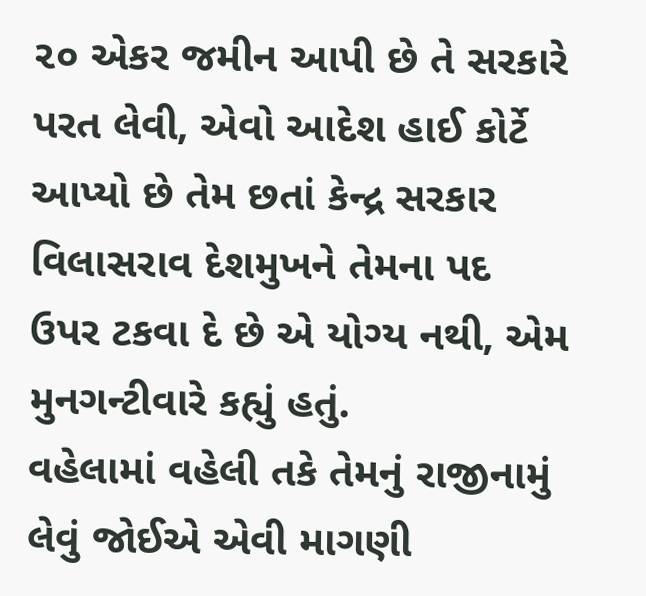૨૦ એકર જમીન આપી છે તે સરકારે પરત લેવી, એવો આદેશ હાઈ કોર્ટે આપ્યો છે તેમ છતાં કેન્દ્ર સરકાર વિલાસરાવ દેશમુખને તેમના પદ ઉપર ટકવા દે છે એ યોગ્ય નથી, એમ મુનગન્ટીવારે કહ્યું હતું.
વહેલામાં વહેલી તકે તેમનું રાજીનામું લેવું જોઈએ એવી માગણી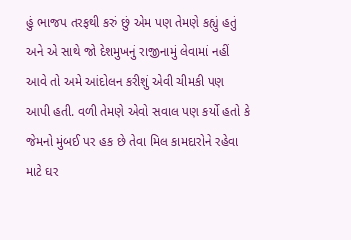હું ભાજપ તરફથી કરું છું એમ પણ તેમણે કહ્યું હતું અને એ સાથે જો દેશમુખનું રાજીનામું લેવામાં નહીં આવે તો અમે આંદોલન કરીશું એવી ચીમકી પણ આપી હતી. વળી તેમણે એવો સવાલ પણ કર્યો હતો કે જેમનો મુંબઈ પર હક છે તેવા મિલ કામદારોને રહેવા માટે ઘર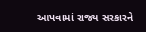આપવામાં રાજ્ય સરકારને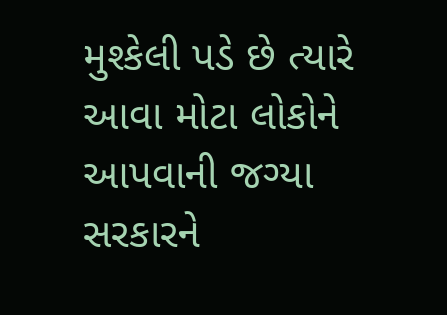મુશ્કેલી પડે છે ત્યારે આવા મોટા લોકોને આપવાની જગ્યા સરકારને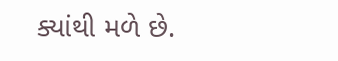ક્યાંથી મળે છે.